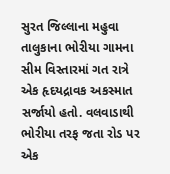સુરત જિલ્લાના મહુવા તાલુકાના ભોરીયા ગામના સીમ વિસ્તારમાં ગત રાત્રે એક હૃદયદ્રાવક અકસ્માત સર્જાયો હતો. વલવાડાથી ભોરીયા તરફ જતા રોડ પર એક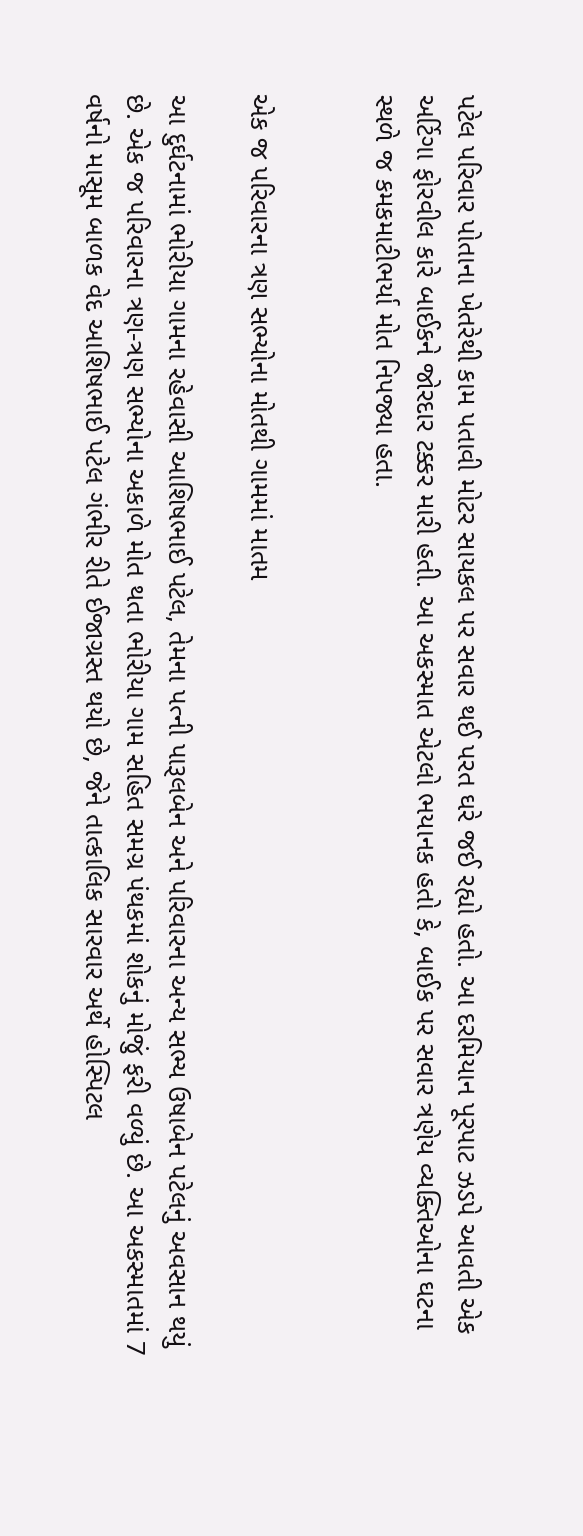પટેલ પરિવાર પોતાના ખેતરેથી કામ પતાવી મોટર સાયકલ પર સવાર થઈ પરત ઘરે જઈ રહ્યો હતો. આ દરમિયાન પૂરપાટ ઝડપે આવતી એક અર્ટિગા ફોરવીલ કારે બાઈકને જોરદાર ટક્કર મારી હતી. આ અકસ્માત એટલો ભયાનક હતો કે, બાઈક પર સવાર ત્રણેય વ્યક્તિઓના ઘટના સ્થળે જ કમકમાટીભર્યા મોત નિપજ્યા હતા.


એક જ પરિવારના ત્રણ સભ્યોના મોતથી ગામમાં માતમ

આ દુર્ઘટનામાં ભોરીયા ગામના રહેવાસી આશિષભાઈ પટેલ, તેમના પત્ની પારૂલબેન અને પરિવારના અન્ય સભ્ય ઉષાબેન પટેલનું અવસાન થયું છે. એક જ પરિવારના ત્રણ-ત્રણ સભ્યોના અકાળે મોત થતા ભોરીયા ગામ સહિત સમગ્ર પંથકમાં શોકનું મોજું ફરી વળ્યું છે. આ અકસ્માતમાં 7 વર્ષનો માસૂમ બાળક વેદ આશિષભાઈ પટેલ ગંભીર રીતે ઈજાગ્રસ્ત થયો છે, જેને તાત્કાલિક સારવાર અર્થે હોસ્પિટલ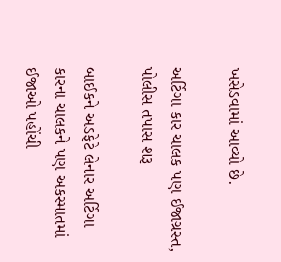ખસેડવામાં આવ્યો છે.

અર્ટિગા કાર ચાલક પણ ઈજાગ્રસ્ત, પોલીસ તપાસ શરૂ

બાઈકને અડફેટે લેનાર અર્ટિગા કારના ચાલકને પણ અકસ્માતમાં ઈજાઓ પહોંચી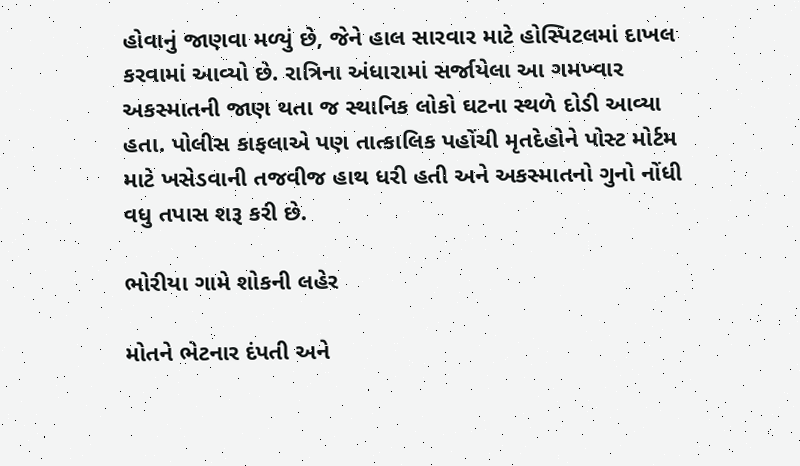હોવાનું જાણવા મળ્યું છે, જેને હાલ સારવાર માટે હોસ્પિટલમાં દાખલ કરવામાં આવ્યો છે. રાત્રિના અંધારામાં સર્જાયેલા આ ગમખ્વાર અકસ્માતની જાણ થતા જ સ્થાનિક લોકો ઘટના સ્થળે દોડી આવ્યા હતા. પોલીસ કાફલાએ પણ તાત્કાલિક પહોંચી મૃતદેહોને પોસ્ટ મોર્ટમ માટે ખસેડવાની તજવીજ હાથ ધરી હતી અને અકસ્માતનો ગુનો નોંધી વધુ તપાસ શરૂ કરી છે.

ભોરીયા ગામે શોકની લહેર

મોતને ભેટનાર દંપતી અને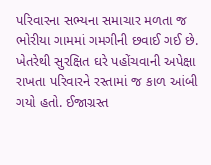પરિવારના સભ્યના સમાચાર મળતા જ ભોરીયા ગામમાં ગમગીની છવાઈ ગઈ છે. ખેતરેથી સુરક્ષિત ઘરે પહોંચવાની અપેક્ષા રાખતા પરિવારને રસ્તામાં જ કાળ આંબી ગયો હતો. ઈજાગ્રસ્ત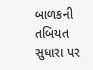બાળકની તબિયત સુધારા પર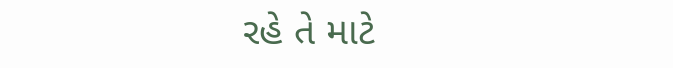રહે તે માટે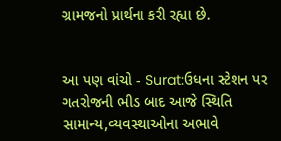ગ્રામજનો પ્રાર્થના કરી રહ્યા છે.


આ પણ વાંચો - Surat:ઉધના સ્ટેશન પર ગતરોજની ભીડ બાદ આજે સ્થિતિ સામાન્ય,વ્યવસ્થાઓના અભાવે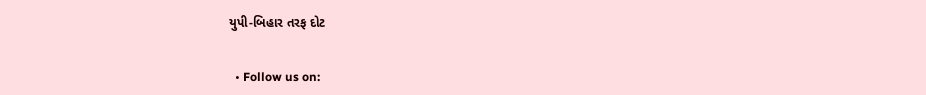યુપી-બિહાર તરફ દોટ


  • Follow us on: